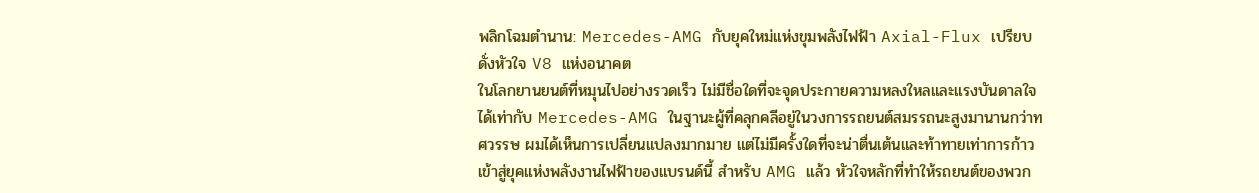พลิกโฉมตำนาน: Mercedes-AMG กับยุคใหม่แห่งขุมพลังไฟฟ้า Axial-Flux เปรียบดั่งหัวใจ V8 แห่งอนาคต
ในโลกยานยนต์ที่หมุนไปอย่างรวดเร็ว ไม่มีชื่อใดที่จะจุดประกายความหลงใหลและแรงบันดาลใจได้เท่ากับ Mercedes-AMG ในฐานะผู้ที่คลุกคลีอยู่ในวงการรถยนต์สมรรถนะสูงมานานกว่าทศวรรษ ผมได้เห็นการเปลี่ยนแปลงมากมาย แต่ไม่มีครั้งใดที่จะน่าตื่นเต้นและท้าทายเท่าการก้าวเข้าสู่ยุคแห่งพลังงานไฟฟ้าของแบรนด์นี้ สำหรับ AMG แล้ว หัวใจหลักที่ทำให้รถยนต์ของพวก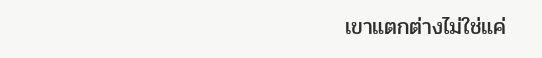เขาแตกต่างไม่ใช่แค่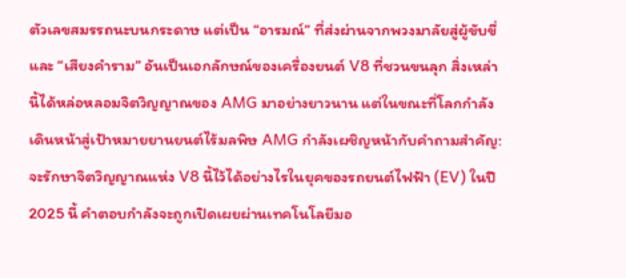ตัวเลขสมรรถนะบนกระดาษ แต่เป็น “อารมณ์” ที่ส่งผ่านจากพวงมาลัยสู่ผู้ขับขี่ และ “เสียงคำราม” อันเป็นเอกลักษณ์ของเครื่องยนต์ V8 ที่ชวนขนลุก สิ่งเหล่านี้ได้หล่อหลอมจิตวิญญาณของ AMG มาอย่างยาวนาน แต่ในขณะที่โลกกำลังเดินหน้าสู่เป้าหมายยานยนต์ไร้มลพิษ AMG กำลังเผชิญหน้ากับคำถามสำคัญ: จะรักษาจิตวิญญาณแห่ง V8 นี้ไว้ได้อย่างไรในยุคของรถยนต์ไฟฟ้า (EV) ในปี 2025 นี้ คำตอบกำลังจะถูกเปิดเผยผ่านเทคโนโลยีมอ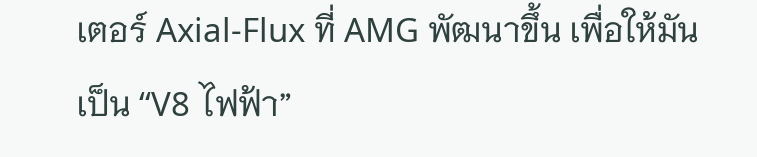เตอร์ Axial-Flux ที่ AMG พัฒนาขึ้น เพื่อให้มันเป็น “V8 ไฟฟ้า”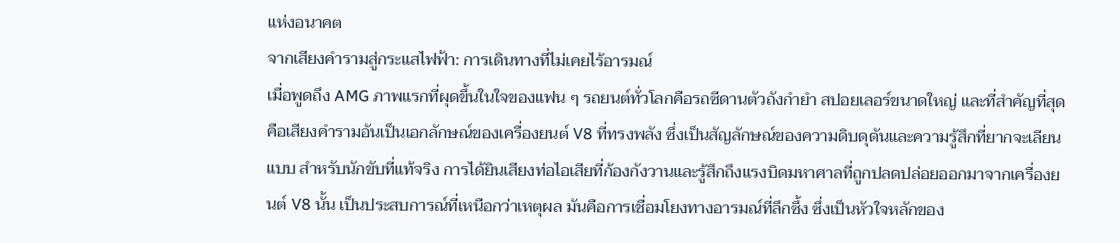แห่งอนาคต
จากเสียงคำรามสู่กระแสไฟฟ้า: การเดินทางที่ไม่เคยไร้อารมณ์
เมื่อพูดถึง AMG ภาพแรกที่ผุดขึ้นในใจของแฟน ๆ รถยนต์ทั่วโลกคือรถซีดานตัวถังกำยำ สปอยเลอร์ขนาดใหญ่ และที่สำคัญที่สุดคือเสียงคำรามอันเป็นเอกลักษณ์ของเครื่องยนต์ V8 ที่ทรงพลัง ซึ่งเป็นสัญลักษณ์ของความดิบดุดันและความรู้สึกที่ยากจะเลียนแบบ สำหรับนักขับที่แท้จริง การได้ยินเสียงท่อไอเสียที่ก้องกังวานและรู้สึกถึงแรงบิดมหาศาลที่ถูกปลดปล่อยออกมาจากเครื่องยนต์ V8 นั้น เป็นประสบการณ์ที่เหนือกว่าเหตุผล มันคือการเชื่อมโยงทางอารมณ์ที่ลึกซึ้ง ซึ่งเป็นหัวใจหลักของ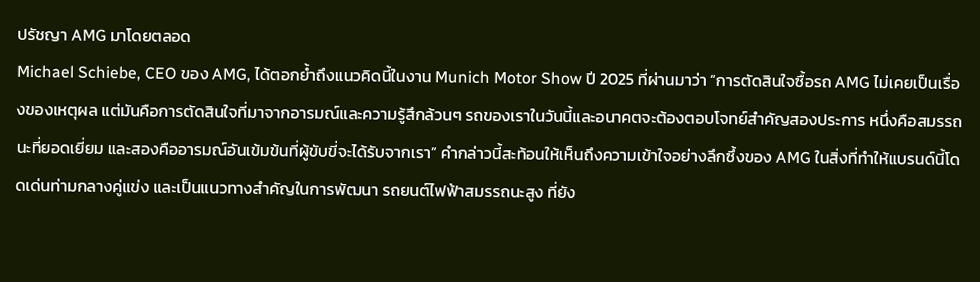ปรัชญา AMG มาโดยตลอด
Michael Schiebe, CEO ของ AMG, ได้ตอกย้ำถึงแนวคิดนี้ในงาน Munich Motor Show ปี 2025 ที่ผ่านมาว่า “การตัดสินใจซื้อรถ AMG ไม่เคยเป็นเรื่องของเหตุผล แต่มันคือการตัดสินใจที่มาจากอารมณ์และความรู้สึกล้วนๆ รถของเราในวันนี้และอนาคตจะต้องตอบโจทย์สำคัญสองประการ หนึ่งคือสมรรถนะที่ยอดเยี่ยม และสองคืออารมณ์อันเข้มข้นที่ผู้ขับขี่จะได้รับจากเรา” คำกล่าวนี้สะท้อนให้เห็นถึงความเข้าใจอย่างลึกซึ้งของ AMG ในสิ่งที่ทำให้แบรนด์นี้โดดเด่นท่ามกลางคู่แข่ง และเป็นแนวทางสำคัญในการพัฒนา รถยนต์ไฟฟ้าสมรรถนะสูง ที่ยัง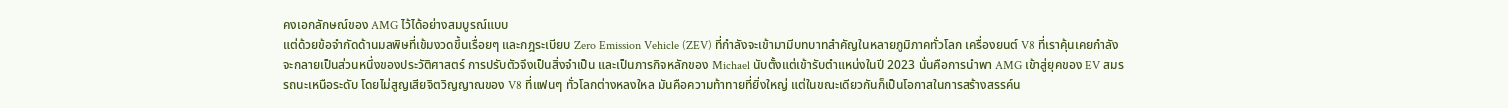คงเอกลักษณ์ของ AMG ไว้ได้อย่างสมบูรณ์แบบ
แต่ด้วยข้อจำกัดด้านมลพิษที่เข้มงวดขึ้นเรื่อยๆ และกฎระเบียบ Zero Emission Vehicle (ZEV) ที่กำลังจะเข้ามามีบทบาทสำคัญในหลายภูมิภาคทั่วโลก เครื่องยนต์ V8 ที่เราคุ้นเคยกำลังจะกลายเป็นส่วนหนึ่งของประวัติศาสตร์ การปรับตัวจึงเป็นสิ่งจำเป็น และเป็นภารกิจหลักของ Michael นับตั้งแต่เข้ารับตำแหน่งในปี 2023 นั่นคือการนำพา AMG เข้าสู่ยุคของ EV สมรรถนะเหนือระดับ โดยไม่สูญเสียจิตวิญญาณของ V8 ที่แฟนๆ ทั่วโลกต่างหลงใหล มันคือความท้าทายที่ยิ่งใหญ่ แต่ในขณะเดียวกันก็เป็นโอกาสในการสร้างสรรค์น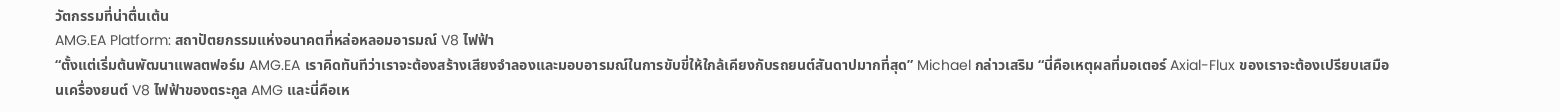วัตกรรมที่น่าตื่นเต้น
AMG.EA Platform: สถาปัตยกรรมแห่งอนาคตที่หล่อหลอมอารมณ์ V8 ไฟฟ้า
“ตั้งแต่เริ่มต้นพัฒนาแพลตฟอร์ม AMG.EA เราคิดทันทีว่าเราจะต้องสร้างเสียงจำลองและมอบอารมณ์ในการขับขี่ให้ใกล้เคียงกับรถยนต์สันดาปมากที่สุด” Michael กล่าวเสริม “นี่คือเหตุผลที่มอเตอร์ Axial-Flux ของเราจะต้องเปรียบเสมือนเครื่องยนต์ V8 ไฟฟ้าของตระกูล AMG และนี่คือเห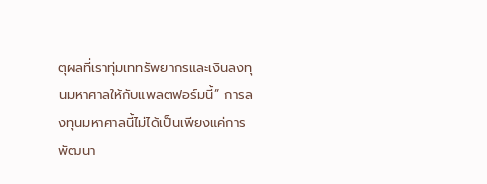ตุผลที่เราทุ่มเททรัพยากรและเงินลงทุนมหาศาลให้กับแพลตฟอร์มนี้” การลงทุนมหาศาลนี้ไม่ได้เป็นเพียงแค่การพัฒนา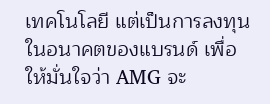เทคโนโลยี แต่เป็นการลงทุนในอนาคตของแบรนด์ เพื่อให้มั่นใจว่า AMG จะ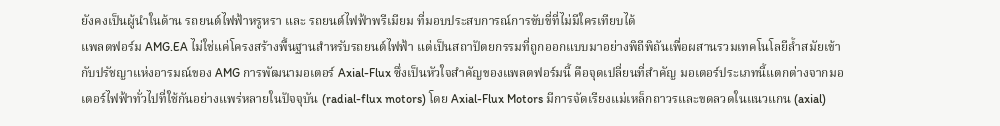ยังคงเป็นผู้นำในด้าน รถยนต์ไฟฟ้าหรูหรา และ รถยนต์ไฟฟ้าพรีเมียม ที่มอบประสบการณ์การขับขี่ที่ไม่มีใครเทียบได้
แพลตฟอร์ม AMG.EA ไม่ใช่แค่โครงสร้างพื้นฐานสำหรับรถยนต์ไฟฟ้า แต่เป็นสถาปัตยกรรมที่ถูกออกแบบมาอย่างพิถีพิถันเพื่อผสานรวมเทคโนโลยีล้ำสมัยเข้ากับปรัชญาแห่งอารมณ์ของ AMG การพัฒนามอเตอร์ Axial-Flux ซึ่งเป็นหัวใจสำคัญของแพลตฟอร์มนี้ คือจุดเปลี่ยนที่สำคัญ มอเตอร์ประเภทนี้แตกต่างจากมอเตอร์ไฟฟ้าทั่วไปที่ใช้กันอย่างแพร่หลายในปัจจุบัน (radial-flux motors) โดย Axial-Flux Motors มีการจัดเรียงแม่เหล็กถาวรและขดลวดในแนวแกน (axial)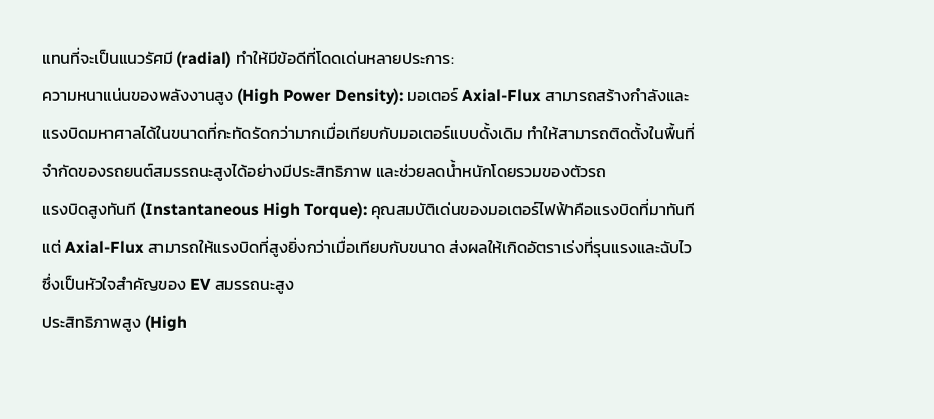แทนที่จะเป็นแนวรัศมี (radial) ทำให้มีข้อดีที่โดดเด่นหลายประการ:
ความหนาแน่นของพลังงานสูง (High Power Density): มอเตอร์ Axial-Flux สามารถสร้างกำลังและแรงบิดมหาศาลได้ในขนาดที่กะทัดรัดกว่ามากเมื่อเทียบกับมอเตอร์แบบดั้งเดิม ทำให้สามารถติดตั้งในพื้นที่จำกัดของรถยนต์สมรรถนะสูงได้อย่างมีประสิทธิภาพ และช่วยลดน้ำหนักโดยรวมของตัวรถ
แรงบิดสูงทันที (Instantaneous High Torque): คุณสมบัติเด่นของมอเตอร์ไฟฟ้าคือแรงบิดที่มาทันที แต่ Axial-Flux สามารถให้แรงบิดที่สูงยิ่งกว่าเมื่อเทียบกับขนาด ส่งผลให้เกิดอัตราเร่งที่รุนแรงและฉับไว ซึ่งเป็นหัวใจสำคัญของ EV สมรรถนะสูง
ประสิทธิภาพสูง (High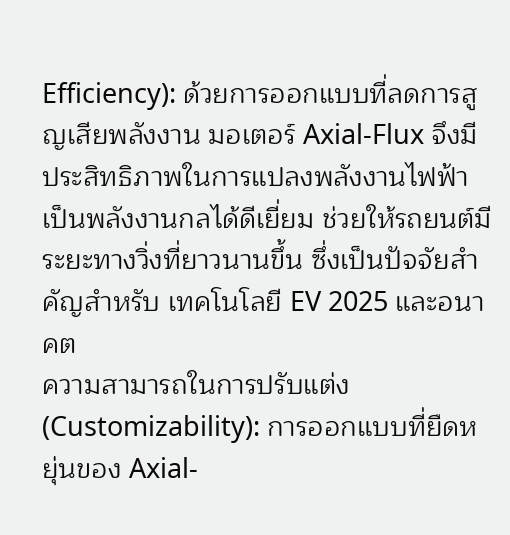Efficiency): ด้วยการออกแบบที่ลดการสูญเสียพลังงาน มอเตอร์ Axial-Flux จึงมีประสิทธิภาพในการแปลงพลังงานไฟฟ้าเป็นพลังงานกลได้ดีเยี่ยม ช่วยให้รถยนต์มีระยะทางวิ่งที่ยาวนานขึ้น ซึ่งเป็นปัจจัยสำคัญสำหรับ เทคโนโลยี EV 2025 และอนาคต
ความสามารถในการปรับแต่ง (Customizability): การออกแบบที่ยืดหยุ่นของ Axial-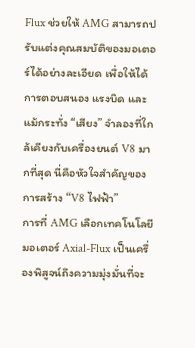Flux ช่วยให้ AMG สามารถปรับแต่งคุณสมบัติของมอเตอร์ได้อย่างละเอียด เพื่อให้ได้การตอบสนอง แรงบิด และแม้กระทั่ง “เสียง” จำลองที่ใกล้เคียงกับเครื่องยนต์ V8 มากที่สุด นี่คือหัวใจสำคัญของการสร้าง “V8 ไฟฟ้า”
การที่ AMG เลือกเทคโนโลยีมอเตอร์ Axial-Flux เป็นเครื่องพิสูจน์ถึงความมุ่งมั่นที่จะ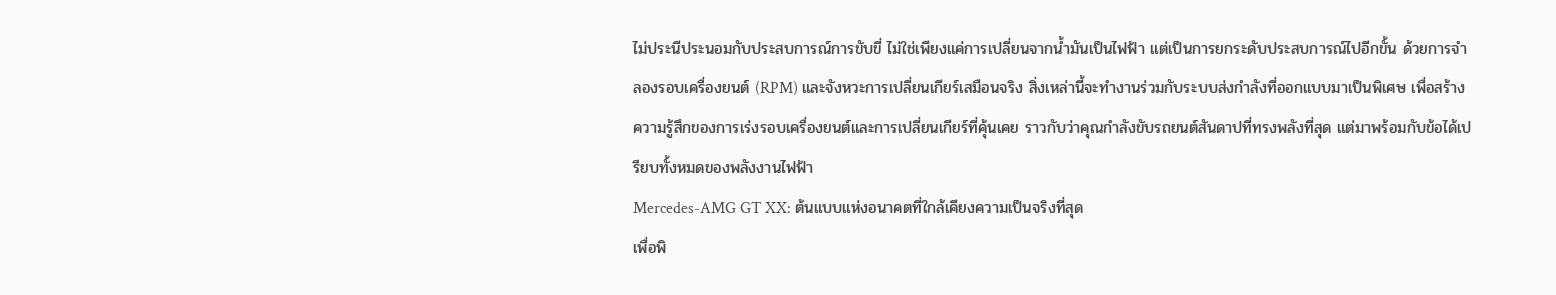ไม่ประนีประนอมกับประสบการณ์การขับขี่ ไม่ใช่เพียงแค่การเปลี่ยนจากน้ำมันเป็นไฟฟ้า แต่เป็นการยกระดับประสบการณ์ไปอีกขั้น ด้วยการจำลองรอบเครื่องยนต์ (RPM) และจังหวะการเปลี่ยนเกียร์เสมือนจริง สิ่งเหล่านี้จะทำงานร่วมกับระบบส่งกำลังที่ออกแบบมาเป็นพิเศษ เพื่อสร้างความรู้สึกของการเร่งรอบเครื่องยนต์และการเปลี่ยนเกียร์ที่คุ้นเคย ราวกับว่าคุณกำลังขับรถยนต์สันดาปที่ทรงพลังที่สุด แต่มาพร้อมกับข้อได้เปรียบทั้งหมดของพลังงานไฟฟ้า
Mercedes-AMG GT XX: ต้นแบบแห่งอนาคตที่ใกล้เคียงความเป็นจริงที่สุด
เพื่อพิ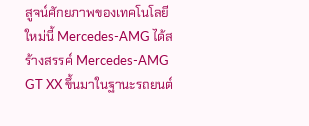สูจน์ศักยภาพของเทคโนโลยีใหม่นี้ Mercedes-AMG ได้สร้างสรรค์ Mercedes-AMG GT XX ขึ้นมาในฐานะรถยนต์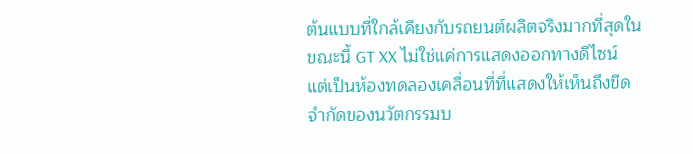ต้นแบบที่ใกล้เคียงกับรถยนต์ผลิตจริงมากที่สุดในขณะนี้ GT XX ไม่ใช่แค่การแสดงออกทางดีไซน์ แต่เป็นห้องทดลองเคลื่อนที่ที่แสดงให้เห็นถึงขีดจำกัดของนวัตกรรมบ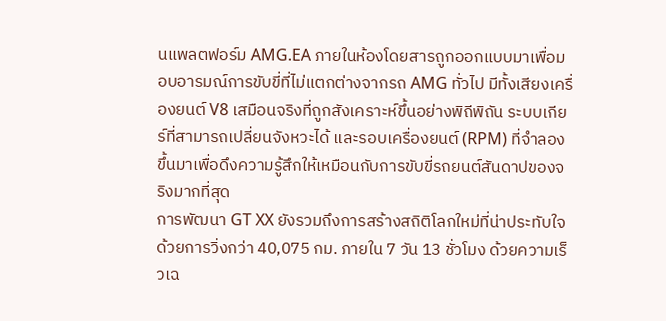นแพลตฟอร์ม AMG.EA ภายในห้องโดยสารถูกออกแบบมาเพื่อมอบอารมณ์การขับขี่ที่ไม่แตกต่างจากรถ AMG ทั่วไป มีทั้งเสียงเครื่องยนต์ V8 เสมือนจริงที่ถูกสังเคราะห์ขึ้นอย่างพิถีพิถัน ระบบเกียร์ที่สามารถเปลี่ยนจังหวะได้ และรอบเครื่องยนต์ (RPM) ที่จำลองขึ้นมาเพื่อดึงความรู้สึกให้เหมือนกับการขับขี่รถยนต์สันดาปของจริงมากที่สุด
การพัฒนา GT XX ยังรวมถึงการสร้างสถิติโลกใหม่ที่น่าประทับใจ ด้วยการวิ่งกว่า 40,075 กม. ภายใน 7 วัน 13 ชั่วโมง ด้วยความเร็วเฉ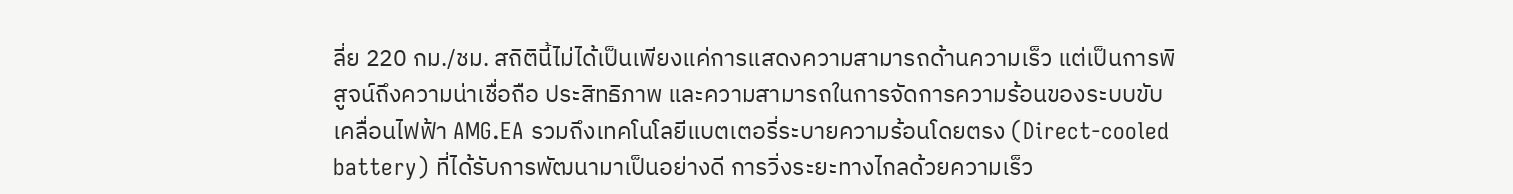ลี่ย 220 กม./ชม. สถิตินี้ไม่ได้เป็นเพียงแค่การแสดงความสามารถด้านความเร็ว แต่เป็นการพิสูจน์ถึงความน่าเชื่อถือ ประสิทธิภาพ และความสามารถในการจัดการความร้อนของระบบขับเคลื่อนไฟฟ้า AMG.EA รวมถึงเทคโนโลยีแบตเตอรี่ระบายความร้อนโดยตรง (Direct-cooled battery) ที่ได้รับการพัฒนามาเป็นอย่างดี การวิ่งระยะทางไกลด้วยความเร็ว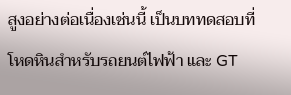สูงอย่างต่อเนื่องเช่นนี้ เป็นบททดสอบที่โหดหินสำหรับรถยนต์ไฟฟ้า และ GT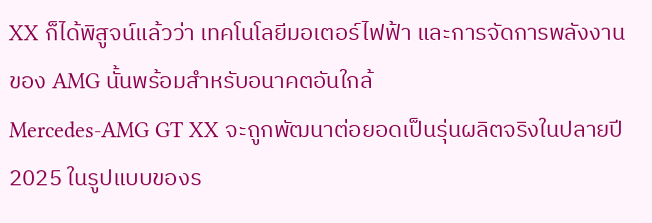XX ก็ได้พิสูจน์แล้วว่า เทคโนโลยีมอเตอร์ไฟฟ้า และการจัดการพลังงานของ AMG นั้นพร้อมสำหรับอนาคตอันใกล้
Mercedes-AMG GT XX จะถูกพัฒนาต่อยอดเป็นรุ่นผลิตจริงในปลายปี 2025 ในรูปแบบของร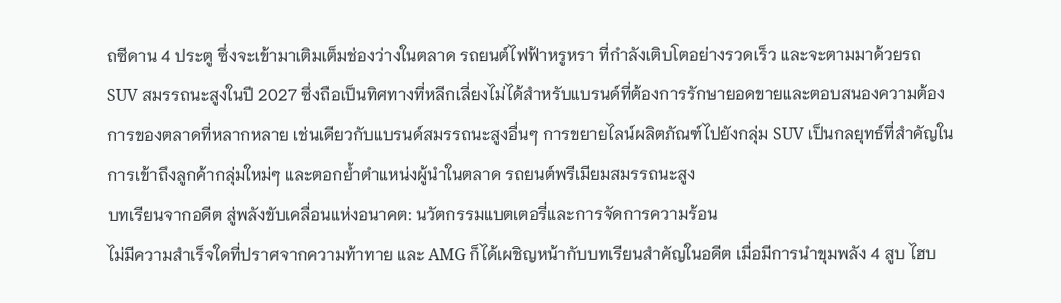ถซีดาน 4 ประตู ซึ่งจะเข้ามาเติมเต็มช่องว่างในตลาด รถยนต์ไฟฟ้าหรูหรา ที่กำลังเติบโตอย่างรวดเร็ว และจะตามมาด้วยรถ SUV สมรรถนะสูงในปี 2027 ซึ่งถือเป็นทิศทางที่หลีกเลี่ยงไม่ได้สำหรับแบรนด์ที่ต้องการรักษายอดขายและตอบสนองความต้องการของตลาดที่หลากหลาย เช่นเดียวกับแบรนด์สมรรถนะสูงอื่นๆ การขยายไลน์ผลิตภัณฑ์ไปยังกลุ่ม SUV เป็นกลยุทธ์ที่สำคัญในการเข้าถึงลูกค้ากลุ่มใหม่ๆ และตอกย้ำตำแหน่งผู้นำในตลาด รถยนต์พรีเมียมสมรรถนะสูง
บทเรียนจากอดีต สู่พลังขับเคลื่อนแห่งอนาคต: นวัตกรรมแบตเตอรี่และการจัดการความร้อน
ไม่มีความสำเร็จใดที่ปราศจากความท้าทาย และ AMG ก็ได้เผชิญหน้ากับบทเรียนสำคัญในอดีต เมื่อมีการนำขุมพลัง 4 สูบ ไฮบ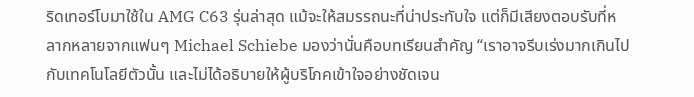ริดเทอร์โบมาใช้ใน AMG C63 รุ่นล่าสุด แม้จะให้สมรรถนะที่น่าประทับใจ แต่ก็มีเสียงตอบรับที่หลากหลายจากแฟนๆ Michael Schiebe มองว่านั่นคือบทเรียนสำคัญ “เราอาจรีบเร่งมากเกินไปกับเทคโนโลยีตัวนั้น และไม่ได้อธิบายให้ผู้บริโภคเข้าใจอย่างชัดเจน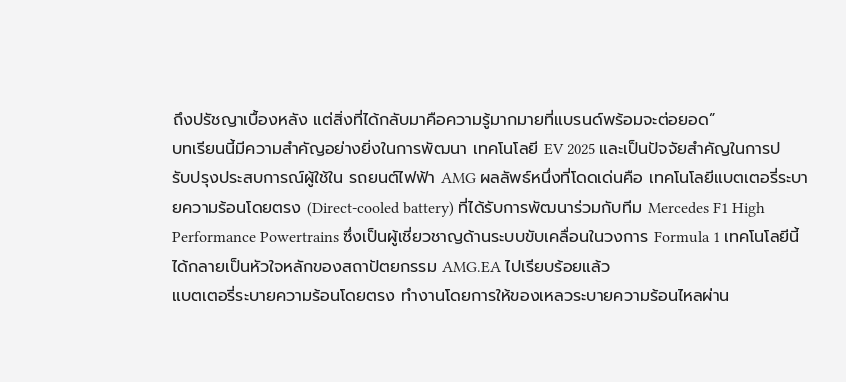ถึงปรัชญาเบื้องหลัง แต่สิ่งที่ได้กลับมาคือความรู้มากมายที่แบรนด์พร้อมจะต่อยอด”
บทเรียนนี้มีความสำคัญอย่างยิ่งในการพัฒนา เทคโนโลยี EV 2025 และเป็นปัจจัยสำคัญในการปรับปรุงประสบการณ์ผู้ใช้ใน รถยนต์ไฟฟ้า AMG ผลลัพธ์หนึ่งที่โดดเด่นคือ เทคโนโลยีแบตเตอรี่ระบายความร้อนโดยตรง (Direct-cooled battery) ที่ได้รับการพัฒนาร่วมกับทีม Mercedes F1 High Performance Powertrains ซึ่งเป็นผู้เชี่ยวชาญด้านระบบขับเคลื่อนในวงการ Formula 1 เทคโนโลยีนี้ได้กลายเป็นหัวใจหลักของสถาปัตยกรรม AMG.EA ไปเรียบร้อยแล้ว
แบตเตอรี่ระบายความร้อนโดยตรง ทำงานโดยการให้ของเหลวระบายความร้อนไหลผ่าน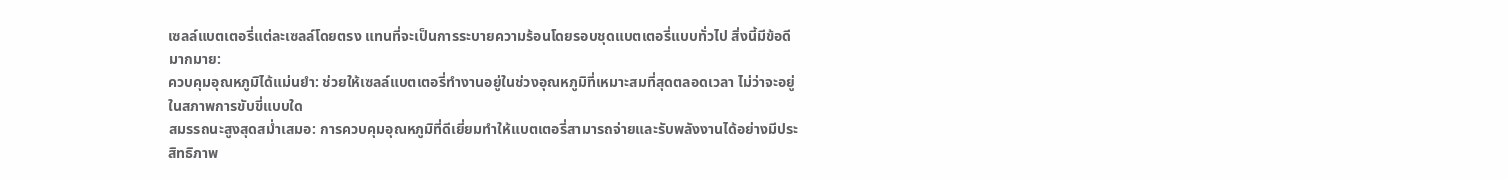เซลล์แบตเตอรี่แต่ละเซลล์โดยตรง แทนที่จะเป็นการระบายความร้อนโดยรอบชุดแบตเตอรี่แบบทั่วไป สิ่งนี้มีข้อดีมากมาย:
ควบคุมอุณหภูมิได้แม่นยำ: ช่วยให้เซลล์แบตเตอรี่ทำงานอยู่ในช่วงอุณหภูมิที่เหมาะสมที่สุดตลอดเวลา ไม่ว่าจะอยู่ในสภาพการขับขี่แบบใด
สมรรถนะสูงสุดสม่ำเสมอ: การควบคุมอุณหภูมิที่ดีเยี่ยมทำให้แบตเตอรี่สามารถจ่ายและรับพลังงานได้อย่างมีประสิทธิภาพ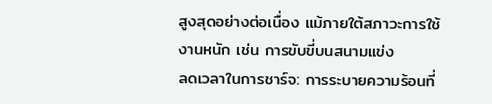สูงสุดอย่างต่อเนื่อง แม้ภายใต้สภาวะการใช้งานหนัก เช่น การขับขี่บนสนามแข่ง
ลดเวลาในการชาร์จ: การระบายความร้อนที่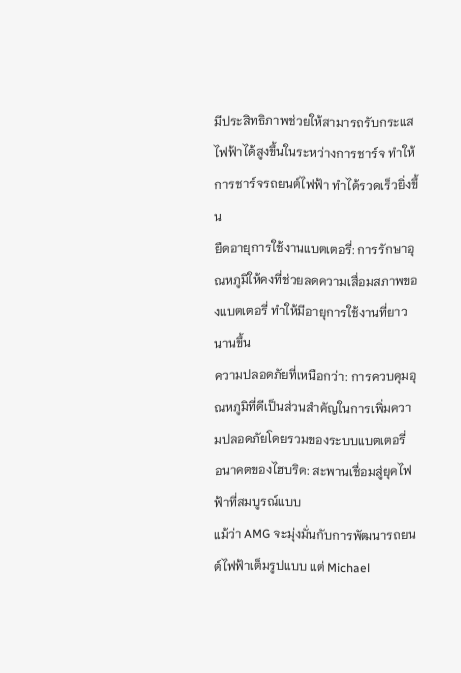มีประสิทธิภาพช่วยให้สามารถรับกระแสไฟฟ้าได้สูงขึ้นในระหว่างการชาร์จ ทำให้ การชาร์จรถยนต์ไฟฟ้า ทำได้รวดเร็วยิ่งขึ้น
ยืดอายุการใช้งานแบตเตอรี่: การรักษาอุณหภูมิให้คงที่ช่วยลดความเสื่อมสภาพของแบตเตอรี่ ทำให้มีอายุการใช้งานที่ยาวนานขึ้น
ความปลอดภัยที่เหนือกว่า: การควบคุมอุณหภูมิที่ดีเป็นส่วนสำคัญในการเพิ่มความปลอดภัยโดยรวมของระบบแบตเตอรี่
อนาคตของไฮบริด: สะพานเชื่อมสู่ยุคไฟฟ้าที่สมบูรณ์แบบ
แม้ว่า AMG จะมุ่งมั่นกับการพัฒนารถยนต์ไฟฟ้าเต็มรูปแบบ แต่ Michael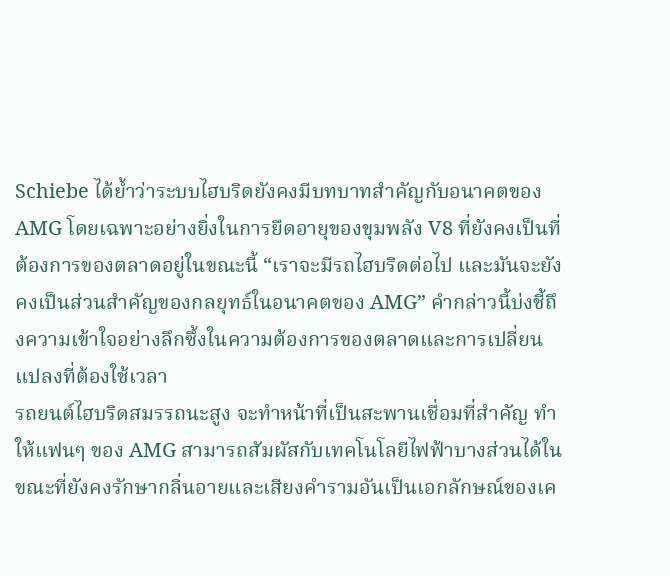Schiebe ได้ย้ำว่าระบบไฮบริดยังคงมีบทบาทสำคัญกับอนาคตของ AMG โดยเฉพาะอย่างยิ่งในการยืดอายุของขุมพลัง V8 ที่ยังคงเป็นที่ต้องการของตลาดอยู่ในขณะนี้ “เราจะมีรถไฮบริดต่อไป และมันจะยังคงเป็นส่วนสำคัญของกลยุทธ์ในอนาคตของ AMG” คำกล่าวนี้บ่งชี้ถึงความเข้าใจอย่างลึกซึ้งในความต้องการของตลาดและการเปลี่ยนแปลงที่ต้องใช้เวลา
รถยนต์ไฮบริดสมรรถนะสูง จะทำหน้าที่เป็นสะพานเชื่อมที่สำคัญ ทำให้แฟนๆ ของ AMG สามารถสัมผัสกับเทคโนโลยีไฟฟ้าบางส่วนได้ในขณะที่ยังคงรักษากลิ่นอายและเสียงคำรามอันเป็นเอกลักษณ์ของเค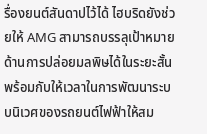รื่องยนต์สันดาปไว้ได้ ไฮบริดยังช่วยให้ AMG สามารถบรรลุเป้าหมายด้านการปล่อยมลพิษได้ในระยะสั้น พร้อมกับให้เวลาในการพัฒนาระบบนิเวศของรถยนต์ไฟฟ้าให้สม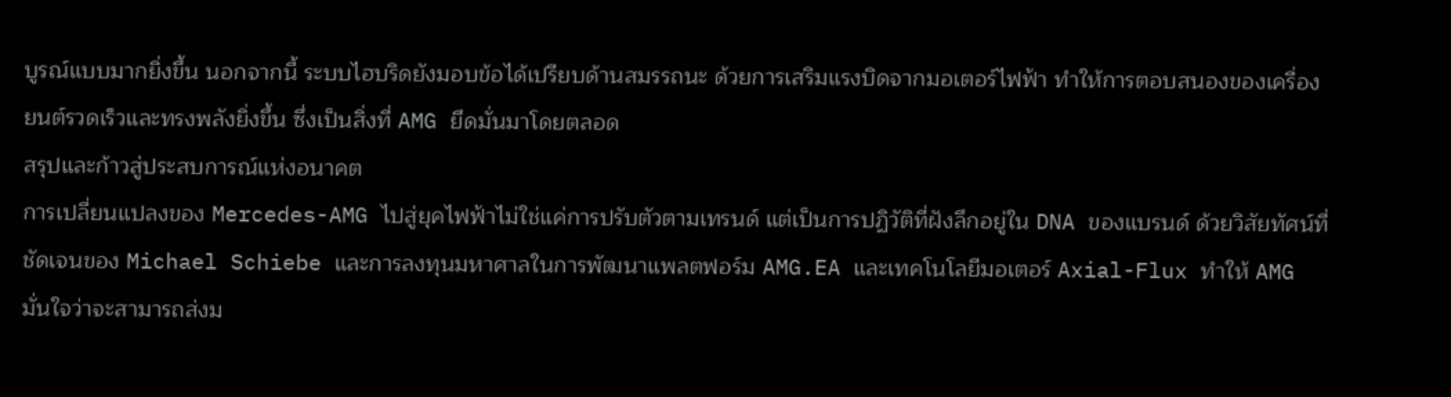บูรณ์แบบมากยิ่งขึ้น นอกจากนี้ ระบบไฮบริดยังมอบข้อได้เปรียบด้านสมรรถนะ ด้วยการเสริมแรงบิดจากมอเตอร์ไฟฟ้า ทำให้การตอบสนองของเครื่องยนต์รวดเร็วและทรงพลังยิ่งขึ้น ซึ่งเป็นสิ่งที่ AMG ยึดมั่นมาโดยตลอด
สรุปและก้าวสู่ประสบการณ์แห่งอนาคต
การเปลี่ยนแปลงของ Mercedes-AMG ไปสู่ยุคไฟฟ้าไม่ใช่แค่การปรับตัวตามเทรนด์ แต่เป็นการปฏิวัติที่ฝังลึกอยู่ใน DNA ของแบรนด์ ด้วยวิสัยทัศน์ที่ชัดเจนของ Michael Schiebe และการลงทุนมหาศาลในการพัฒนาแพลตฟอร์ม AMG.EA และเทคโนโลยีมอเตอร์ Axial-Flux ทำให้ AMG มั่นใจว่าจะสามารถส่งม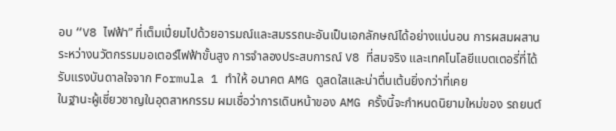อบ “V8 ไฟฟ้า” ที่เต็มเปี่ยมไปด้วยอารมณ์และสมรรถนะอันเป็นเอกลักษณ์ได้อย่างแน่นอน การผสมผสานระหว่างนวัตกรรมมอเตอร์ไฟฟ้าขั้นสูง การจำลองประสบการณ์ V8 ที่สมจริง และเทคโนโลยีแบตเตอรี่ที่ได้รับแรงบันดาลใจจาก Formula 1 ทำให้ อนาคต AMG ดูสดใสและน่าตื่นเต้นยิ่งกว่าที่เคย
ในฐานะผู้เชี่ยวชาญในอุตสาหกรรม ผมเชื่อว่าการเดินหน้าของ AMG ครั้งนี้จะกำหนดนิยามใหม่ของ รถยนต์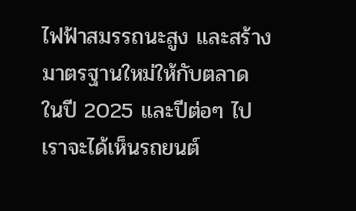ไฟฟ้าสมรรถนะสูง และสร้างมาตรฐานใหม่ให้กับตลาด ในปี 2025 และปีต่อๆ ไป เราจะได้เห็นรถยนต์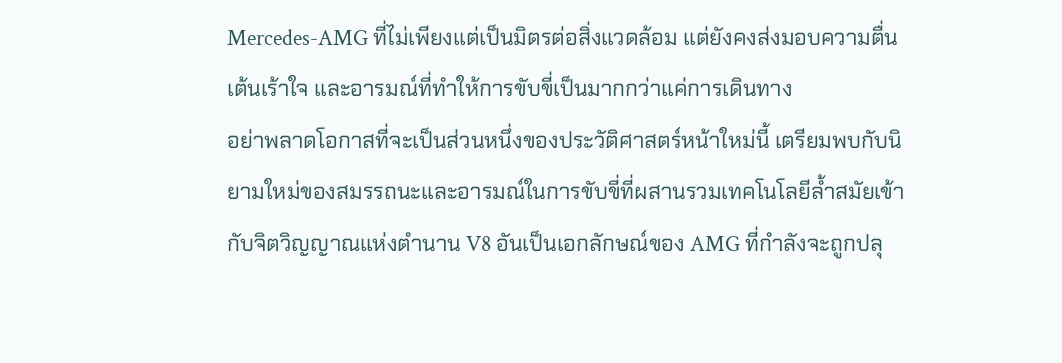Mercedes-AMG ที่ไม่เพียงแต่เป็นมิตรต่อสิ่งแวดล้อม แต่ยังคงส่งมอบความตื่นเต้นเร้าใจ และอารมณ์ที่ทำให้การขับขี่เป็นมากกว่าแค่การเดินทาง
อย่าพลาดโอกาสที่จะเป็นส่วนหนึ่งของประวัติศาสตร์หน้าใหม่นี้ เตรียมพบกับนิยามใหม่ของสมรรถนะและอารมณ์ในการขับขี่ที่ผสานรวมเทคโนโลยีล้ำสมัยเข้ากับจิตวิญญาณแห่งตำนาน V8 อันเป็นเอกลักษณ์ของ AMG ที่กำลังจะถูกปลุ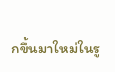กขึ้นมาใหม่ในรู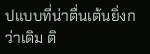ปแบบที่น่าตื่นเต้นยิ่งกว่าเดิม ติ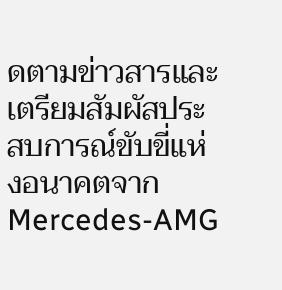ดตามข่าวสารและเตรียมสัมผัสประสบการณ์ขับขี่แห่งอนาคตจาก Mercedes-AMG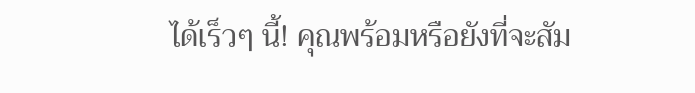ได้เร็วๆ นี้! คุณพร้อมหรือยังที่จะสัม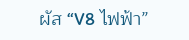ผัส “V8 ไฟฟ้า”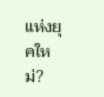แห่งยุคใหม่?